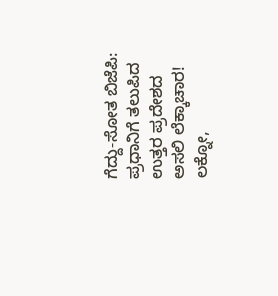ಗೆದ್ದು-ಸೋತ ಬಿಜೆಪಿ: ಪ್ರಧಾನಿಗೆ ತಲುಪಿದ ಉತ್ತರ ಪ್ರದೇಶದ ಅಸಲಿ ಲೆಕ್ಕಾಚಾರ!
ಲಕ್ನೋ,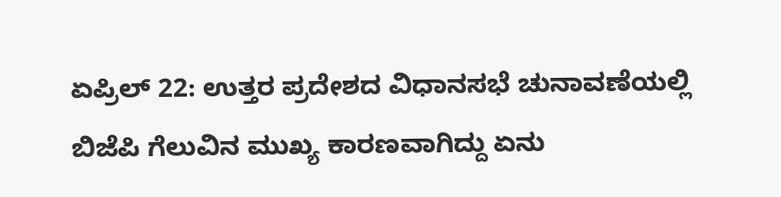ಏಪ್ರಿಲ್ 22: ಉತ್ತರ ಪ್ರದೇಶದ ವಿಧಾನಸಭೆ ಚುನಾವಣೆಯಲ್ಲಿ ಬಿಜೆಪಿ ಗೆಲುವಿನ ಮುಖ್ಯ ಕಾರಣವಾಗಿದ್ದು ಏನು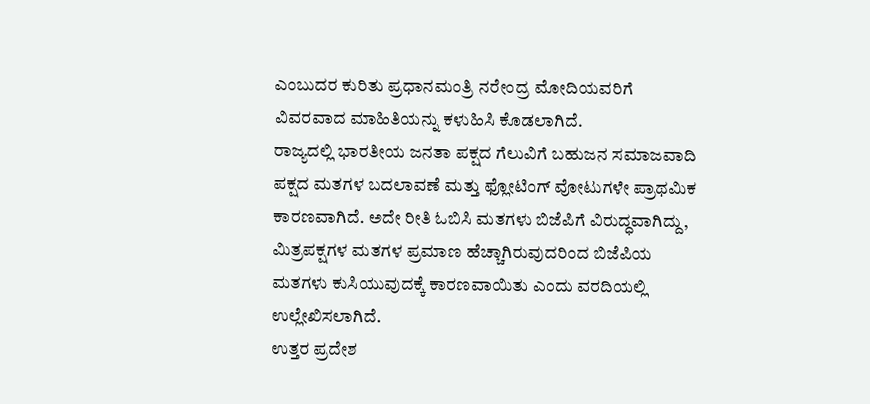ಎಂಬುದರ ಕುರಿತು ಪ್ರಧಾನಮಂತ್ರಿ ನರೇಂದ್ರ ಮೋದಿಯವರಿಗೆ ವಿವರವಾದ ಮಾಹಿತಿಯನ್ನು ಕಳುಹಿಸಿ ಕೊಡಲಾಗಿದೆ.
ರಾಜ್ಯದಲ್ಲಿ ಭಾರತೀಯ ಜನತಾ ಪಕ್ಷದ ಗೆಲುವಿಗೆ ಬಹುಜನ ಸಮಾಜವಾದಿ ಪಕ್ಷದ ಮತಗಳ ಬದಲಾವಣೆ ಮತ್ತು ಫ್ಲೋಟಿಂಗ್ ವೋಟುಗಳೇ ಪ್ರಾಥಮಿಕ ಕಾರಣವಾಗಿದೆ. ಅದೇ ರೀತಿ ಓಬಿಸಿ ಮತಗಳು ಬಿಜೆಪಿಗೆ ವಿರುದ್ಧವಾಗಿದ್ದು, ಮಿತ್ರಪಕ್ಷಗಳ ಮತಗಳ ಪ್ರಮಾಣ ಹೆಚ್ಚಾಗಿರುವುದರಿಂದ ಬಿಜೆಪಿಯ ಮತಗಳು ಕುಸಿಯುವುದಕ್ಕೆ ಕಾರಣವಾಯಿತು ಎಂದು ವರದಿಯಲ್ಲಿ ಉಲ್ಲೇಖಿಸಲಾಗಿದೆ.
ಉತ್ತರ ಪ್ರದೇಶ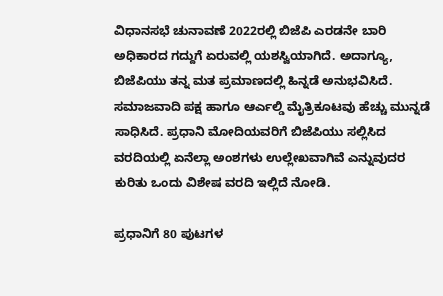ವಿಧಾನಸಭೆ ಚುನಾವಣೆ 2022ರಲ್ಲಿ ಬಿಜೆಪಿ ಎರಡನೇ ಬಾರಿ ಅಧಿಕಾರದ ಗದ್ದುಗೆ ಏರುವಲ್ಲಿ ಯಶಸ್ವಿಯಾಗಿದೆ. ಅದಾಗ್ಯೂ, ಬಿಜೆಪಿಯು ತನ್ನ ಮತ ಪ್ರಮಾಣದಲ್ಲಿ ಹಿನ್ನಡೆ ಅನುಭವಿಸಿದೆ. ಸಮಾಜವಾದಿ ಪಕ್ಷ ಹಾಗೂ ಆರ್ಎಲ್ಡಿ ಮೈತ್ರಿಕೂಟವು ಹೆಚ್ಚು ಮುನ್ನಡೆ ಸಾಧಿಸಿದೆ. ಪ್ರಧಾನಿ ಮೋದಿಯವರಿಗೆ ಬಿಜೆಪಿಯು ಸಲ್ಲಿಸಿದ ವರದಿಯಲ್ಲಿ ಏನೆಲ್ಲಾ ಅಂಶಗಳು ಉಲ್ಲೇಖವಾಗಿವೆ ಎನ್ನುವುದರ ಕುರಿತು ಒಂದು ವಿಶೇಷ ವರದಿ ಇಲ್ಲಿದೆ ನೋಡಿ.

ಪ್ರಧಾನಿಗೆ 80 ಪುಟಗಳ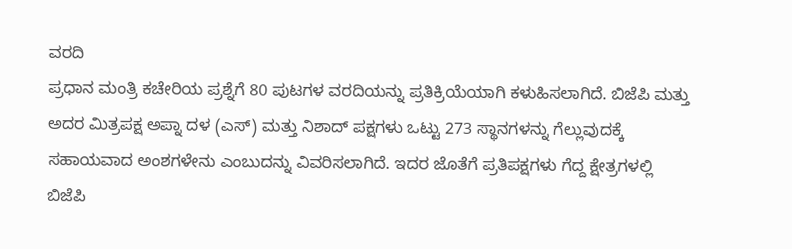ವರದಿ
ಪ್ರಧಾನ ಮಂತ್ರಿ ಕಚೇರಿಯ ಪ್ರಶ್ನೆಗೆ 80 ಪುಟಗಳ ವರದಿಯನ್ನು ಪ್ರತಿಕ್ರಿಯೆಯಾಗಿ ಕಳುಹಿಸಲಾಗಿದೆ. ಬಿಜೆಪಿ ಮತ್ತು ಅದರ ಮಿತ್ರಪಕ್ಷ ಅಪ್ನಾ ದಳ (ಎಸ್) ಮತ್ತು ನಿಶಾದ್ ಪಕ್ಷಗಳು ಒಟ್ಟು 273 ಸ್ಥಾನಗಳನ್ನು ಗೆಲ್ಲುವುದಕ್ಕೆ ಸಹಾಯವಾದ ಅಂಶಗಳೇನು ಎಂಬುದನ್ನು ವಿವರಿಸಲಾಗಿದೆ. ಇದರ ಜೊತೆಗೆ ಪ್ರತಿಪಕ್ಷಗಳು ಗೆದ್ದ ಕ್ಷೇತ್ರಗಳಲ್ಲಿ ಬಿಜೆಪಿ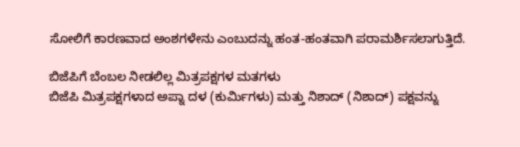ಸೋಲಿಗೆ ಕಾರಣವಾದ ಅಂಶಗಳೇನು ಎಂಬುದನ್ನು ಹಂತ-ಹಂತವಾಗಿ ಪರಾಮರ್ಶಿಸಲಾಗುತ್ತಿದೆ.

ಬಿಜೆಪಿಗೆ ಬೆಂಬಲ ನೀಡಲಿಲ್ಲ ಮಿತ್ರಪಕ್ಷಗಳ ಮತಗಳು
ಬಿಜೆಪಿ ಮಿತ್ರಪಕ್ಷಗಳಾದ ಅಪ್ನಾ ದಳ (ಕುರ್ಮಿಗಳು) ಮತ್ತು ನಿಶಾದ್ (ನಿಶಾದ್) ಪಕ್ಷವನ್ನು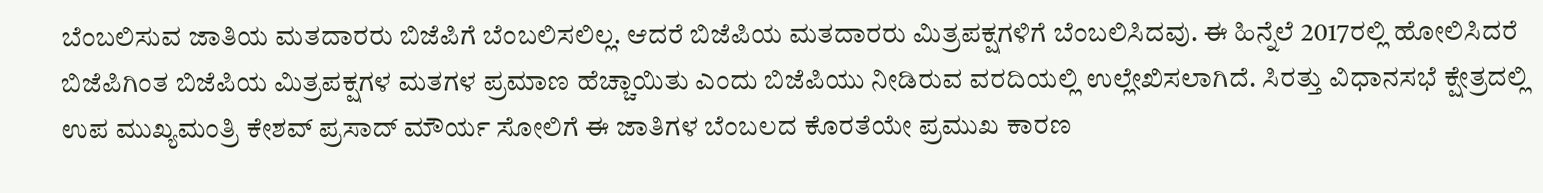ಬೆಂಬಲಿಸುವ ಜಾತಿಯ ಮತದಾರರು ಬಿಜೆಪಿಗೆ ಬೆಂಬಲಿಸಲಿಲ್ಲ. ಆದರೆ ಬಿಜೆಪಿಯ ಮತದಾರರು ಮಿತ್ರಪಕ್ಷಗಳಿಗೆ ಬೆಂಬಲಿಸಿದವು. ಈ ಹಿನ್ನೆಲೆ 2017ರಲ್ಲಿ ಹೋಲಿಸಿದರೆ ಬಿಜೆಪಿಗಿಂತ ಬಿಜೆಪಿಯ ಮಿತ್ರಪಕ್ಷಗಳ ಮತಗಳ ಪ್ರಮಾಣ ಹೆಚ್ಚಾಯಿತು ಎಂದು ಬಿಜೆಪಿಯು ನೀಡಿರುವ ವರದಿಯಲ್ಲಿ ಉಲ್ಲೇಖಿಸಲಾಗಿದೆ. ಸಿರತ್ತು ವಿಧಾನಸಭೆ ಕ್ಷೇತ್ರದಲ್ಲಿ ಉಪ ಮುಖ್ಯಮಂತ್ರಿ ಕೇಶವ್ ಪ್ರಸಾದ್ ಮೌರ್ಯ ಸೋಲಿಗೆ ಈ ಜಾತಿಗಳ ಬೆಂಬಲದ ಕೊರತೆಯೇ ಪ್ರಮುಖ ಕಾರಣ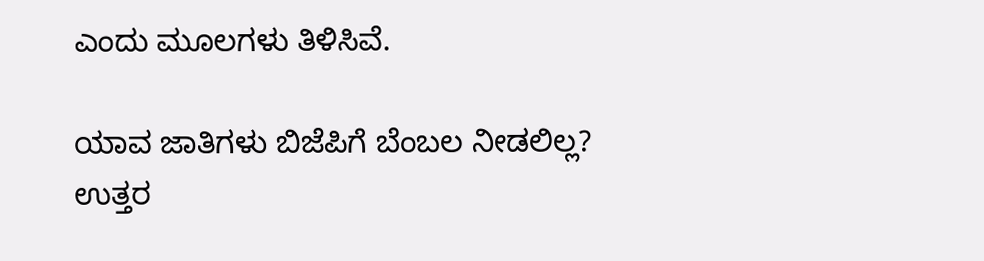ಎಂದು ಮೂಲಗಳು ತಿಳಿಸಿವೆ.

ಯಾವ ಜಾತಿಗಳು ಬಿಜೆಪಿಗೆ ಬೆಂಬಲ ನೀಡಲಿಲ್ಲ?
ಉತ್ತರ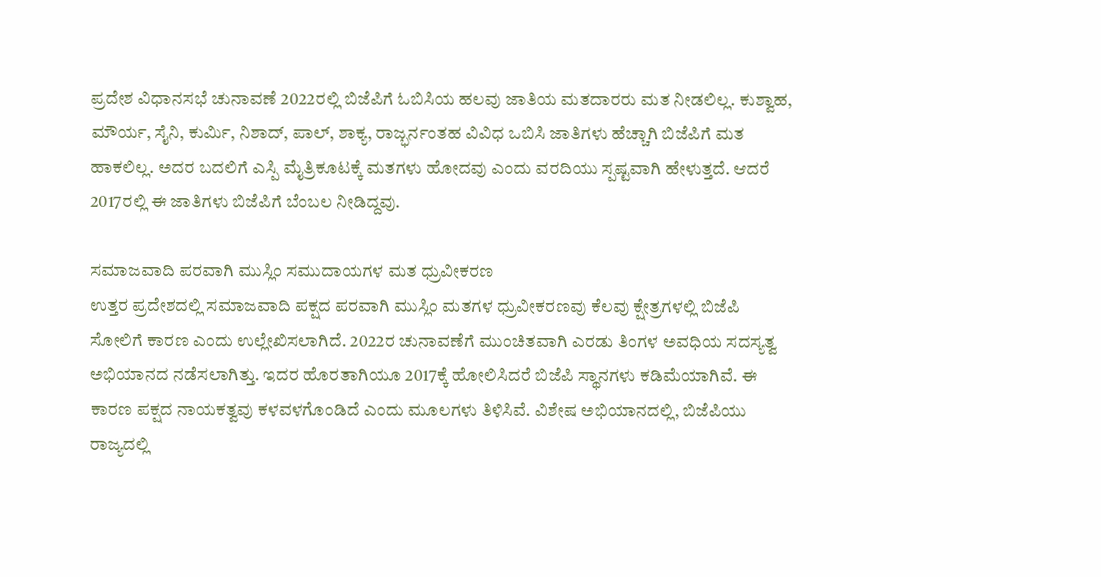ಪ್ರದೇಶ ವಿಧಾನಸಭೆ ಚುನಾವಣೆ 2022ರಲ್ಲಿ ಬಿಜೆಪಿಗೆ ಓಬಿಸಿಯ ಹಲವು ಜಾತಿಯ ಮತದಾರರು ಮತ ನೀಡಲಿಲ್ಲ. ಕುಶ್ವಾಹ, ಮೌರ್ಯ, ಸೈನಿ, ಕುರ್ಮಿ, ನಿಶಾದ್, ಪಾಲ್, ಶಾಕ್ಯ, ರಾಜ್ಭರ್ನಂತಹ ವಿವಿಧ ಒಬಿಸಿ ಜಾತಿಗಳು ಹೆಚ್ಚಾಗಿ ಬಿಜೆಪಿಗೆ ಮತ ಹಾಕಲಿಲ್ಲ. ಅದರ ಬದಲಿಗೆ ಎಸ್ಪಿ ಮೈತ್ರಿಕೂಟಕ್ಕೆ ಮತಗಳು ಹೋದವು ಎಂದು ವರದಿಯು ಸ್ಪಷ್ಟವಾಗಿ ಹೇಳುತ್ತದೆ. ಆದರೆ 2017ರಲ್ಲಿ ಈ ಜಾತಿಗಳು ಬಿಜೆಪಿಗೆ ಬೆಂಬಲ ನೀಡಿದ್ದವು.

ಸಮಾಜವಾದಿ ಪರವಾಗಿ ಮುಸ್ಲಿಂ ಸಮುದಾಯಗಳ ಮತ ಧ್ರುವೀಕರಣ
ಉತ್ತರ ಪ್ರದೇಶದಲ್ಲಿ ಸಮಾಜವಾದಿ ಪಕ್ಷದ ಪರವಾಗಿ ಮುಸ್ಲಿಂ ಮತಗಳ ಧ್ರುವೀಕರಣವು ಕೆಲವು ಕ್ಷೇತ್ರಗಳಲ್ಲಿ ಬಿಜೆಪಿ ಸೋಲಿಗೆ ಕಾರಣ ಎಂದು ಉಲ್ಲೇಖಿಸಲಾಗಿದೆ. 2022ರ ಚುನಾವಣೆಗೆ ಮುಂಚಿತವಾಗಿ ಎರಡು ತಿಂಗಳ ಅವಧಿಯ ಸದಸ್ಯತ್ವ ಅಭಿಯಾನದ ನಡೆಸಲಾಗಿತ್ತು. ಇದರ ಹೊರತಾಗಿಯೂ 2017ಕ್ಕೆ ಹೋಲಿಸಿದರೆ ಬಿಜೆಪಿ ಸ್ಥಾನಗಳು ಕಡಿಮೆಯಾಗಿವೆ. ಈ ಕಾರಣ ಪಕ್ಷದ ನಾಯಕತ್ವವು ಕಳವಳಗೊಂಡಿದೆ ಎಂದು ಮೂಲಗಳು ತಿಳಿಸಿವೆ. ವಿಶೇಷ ಅಭಿಯಾನದಲ್ಲಿ, ಬಿಜೆಪಿಯು ರಾಜ್ಯದಲ್ಲಿ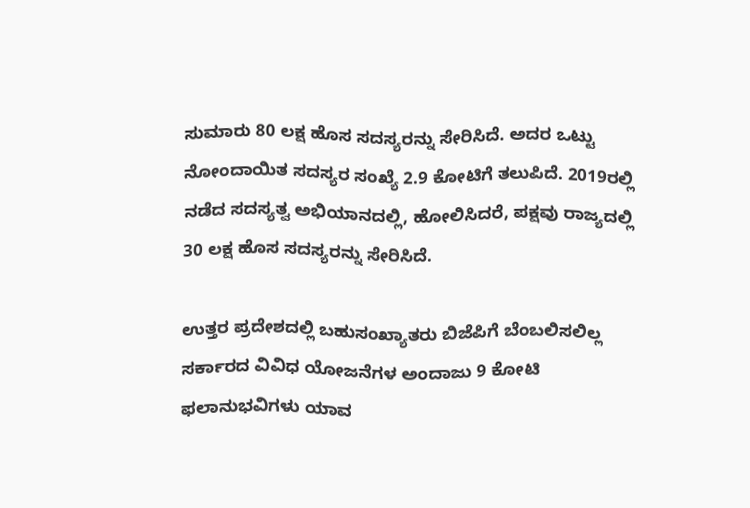ಸುಮಾರು 80 ಲಕ್ಷ ಹೊಸ ಸದಸ್ಯರನ್ನು ಸೇರಿಸಿದೆ. ಅದರ ಒಟ್ಟು ನೋಂದಾಯಿತ ಸದಸ್ಯರ ಸಂಖ್ಯೆ 2.9 ಕೋಟಿಗೆ ತಲುಪಿದೆ. 2019ರಲ್ಲಿ ನಡೆದ ಸದಸ್ಯತ್ವ ಅಭಿಯಾನದಲ್ಲಿ, ಹೋಲಿಸಿದರೆ, ಪಕ್ಷವು ರಾಜ್ಯದಲ್ಲಿ 30 ಲಕ್ಷ ಹೊಸ ಸದಸ್ಯರನ್ನು ಸೇರಿಸಿದೆ.

ಉತ್ತರ ಪ್ರದೇಶದಲ್ಲಿ ಬಹುಸಂಖ್ಯಾತರು ಬಿಜೆಪಿಗೆ ಬೆಂಬಲಿಸಲಿಲ್ಲ
ಸರ್ಕಾರದ ವಿವಿಧ ಯೋಜನೆಗಳ ಅಂದಾಜು 9 ಕೋಟಿ ಫಲಾನುಭವಿಗಳು ಯಾವ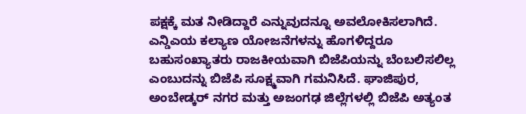ಪಕ್ಷಕ್ಕೆ ಮತ ನೀಡಿದ್ದಾರೆ ಎನ್ನುವುದನ್ನೂ ಅವಲೋಕಿಸಲಾಗಿದೆ. ಎನ್ಡಿಎಯ ಕಲ್ಯಾಣ ಯೋಜನೆಗಳನ್ನು ಹೊಗಳಿದ್ದರೂ ಬಹುಸಂಖ್ಯಾತರು ರಾಜಕೀಯವಾಗಿ ಬಿಜೆಪಿಯನ್ನು ಬೆಂಬಲಿಸಲಿಲ್ಲ ಎಂಬುದನ್ನು ಬಿಜೆಪಿ ಸೂಕ್ಷ್ಮವಾಗಿ ಗಮನಿಸಿದೆ. ಘಾಜಿಪುರ, ಅಂಬೇಡ್ಕರ್ ನಗರ ಮತ್ತು ಅಜಂಗಢ ಜಿಲ್ಲೆಗಳಲ್ಲಿ ಬಿಜೆಪಿ ಅತ್ಯಂತ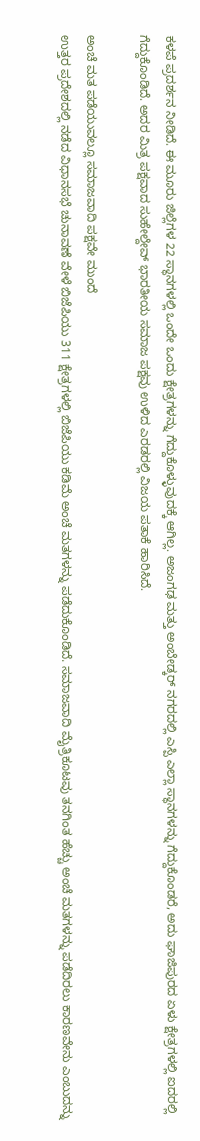ಕಳಪೆ ಪ್ರದರ್ಶನ ನೀಡಿದೆ. ಈ ಮೂರು ಜಿಲ್ಲೆಗಳ 22 ಸ್ಥಾನಗಳಲ್ಲಿ ಒಂದೇ ಒಂದು ಕ್ಷೇತ್ರಗಳನ್ನು ಗೆದ್ದುಕೊಳ್ಳುವುದಕ್ಕೆ ಆಗಿಲ್ಲ. ಅಜಂಗಢ ಮತ್ತು ಅಂಬೇಡ್ಕರ್ ನಗರದಲ್ಲಿ ಎಸ್ಪಿ ಎಲ್ಲಾ ಸ್ಥಾನಗಳನ್ನು ಗೆದ್ದುಕೊಂಡರೆ, ಅದು ಘಾಜಿಪುರದ ಏಳು ಕ್ಷೇತ್ರಗಳಲ್ಲಿ ಐದರಲ್ಲಿ ಗೆದ್ದುಕೊಂಡಿದೆ. ಅದರ ಮಿತ್ರ ಪಕ್ಷವಾದ ಸುಹೇಲ್ದೇವ್ ಭಾರತೀಯ ಸಮಾಜ ಪಕ್ಷವು ಉಳಿದ ಎರಡರಲ್ಲಿ ವಿಜಯ ಪತಾಕೆ ಹಾರಿಸಿದೆ.

ಅಂಚೆ ಮತ ಪಡೆಯುವಲ್ಲೂ ಸಮಾಜವಾದಿ ಪಕ್ಷವೇ ಮುಂದೆ
ಉತ್ತರ ಪ್ರದೇಶದಲ್ಲಿ ನಡೆದ ವಿಧಾನಸಭೆ ಚುನಾವಣೆ ವೇಳೆ ಬಿಜೆಪಿಯು 311 ಕ್ಷೇತ್ರಗಳಲ್ಲಿ ಬಿಜೆಪಿಯು ಕಡಿಮೆ ಅಂಚೆ ಮತಗಳನ್ನು ಪಡೆದುಕೊಂಡಿದೆ. ಸಮಾಜವಾದಿ ಮೈತ್ರಿಕೂಟವು ತನಗಿಂತ ಹೆಚ್ಚು ಅಂಚೆ ಮತಗಳನ್ನು ಪಡೆದಿರಲು ಕಾರಣವೇನು ಎಂಬುದನ್ನು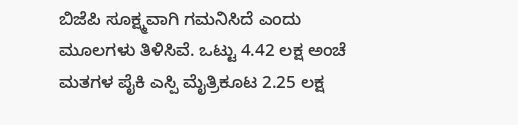ಬಿಜೆಪಿ ಸೂಕ್ಷ್ಮವಾಗಿ ಗಮನಿಸಿದೆ ಎಂದು ಮೂಲಗಳು ತಿಳಿಸಿವೆ. ಒಟ್ಟು 4.42 ಲಕ್ಷ ಅಂಚೆ ಮತಗಳ ಪೈಕಿ ಎಸ್ಪಿ ಮೈತ್ರಿಕೂಟ 2.25 ಲಕ್ಷ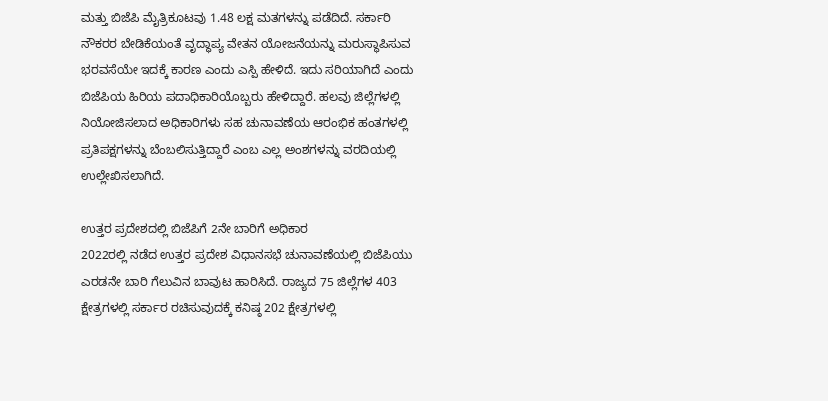ಮತ್ತು ಬಿಜೆಪಿ ಮೈತ್ರಿಕೂಟವು 1.48 ಲಕ್ಷ ಮತಗಳನ್ನು ಪಡೆದಿದೆ. ಸರ್ಕಾರಿ ನೌಕರರ ಬೇಡಿಕೆಯಂತೆ ವೃದ್ಧಾಪ್ಯ ವೇತನ ಯೋಜನೆಯನ್ನು ಮರುಸ್ಥಾಪಿಸುವ ಭರವಸೆಯೇ ಇದಕ್ಕೆ ಕಾರಣ ಎಂದು ಎಸ್ಪಿ ಹೇಳಿದೆ. ಇದು ಸರಿಯಾಗಿದೆ ಎಂದು ಬಿಜೆಪಿಯ ಹಿರಿಯ ಪದಾಧಿಕಾರಿಯೊಬ್ಬರು ಹೇಳಿದ್ದಾರೆ. ಹಲವು ಜಿಲ್ಲೆಗಳಲ್ಲಿ ನಿಯೋಜಿಸಲಾದ ಅಧಿಕಾರಿಗಳು ಸಹ ಚುನಾವಣೆಯ ಆರಂಭಿಕ ಹಂತಗಳಲ್ಲಿ ಪ್ರತಿಪಕ್ಷಗಳನ್ನು ಬೆಂಬಲಿಸುತ್ತಿದ್ದಾರೆ ಎಂಬ ಎಲ್ಲ ಅಂಶಗಳನ್ನು ವರದಿಯಲ್ಲಿ ಉಲ್ಲೇಖಿಸಲಾಗಿದೆ.

ಉತ್ತರ ಪ್ರದೇಶದಲ್ಲಿ ಬಿಜೆಪಿಗೆ 2ನೇ ಬಾರಿಗೆ ಅಧಿಕಾರ
2022ರಲ್ಲಿ ನಡೆದ ಉತ್ತರ ಪ್ರದೇಶ ವಿಧಾನಸಭೆ ಚುನಾವಣೆಯಲ್ಲಿ ಬಿಜೆಪಿಯು ಎರಡನೇ ಬಾರಿ ಗೆಲುವಿನ ಬಾವುಟ ಹಾರಿಸಿದೆ. ರಾಜ್ಯದ 75 ಜಿಲ್ಲೆಗಳ 403 ಕ್ಷೇತ್ರಗಳಲ್ಲಿ ಸರ್ಕಾರ ರಚಿಸುವುದಕ್ಕೆ ಕನಿಷ್ಠ 202 ಕ್ಷೇತ್ರಗಳಲ್ಲಿ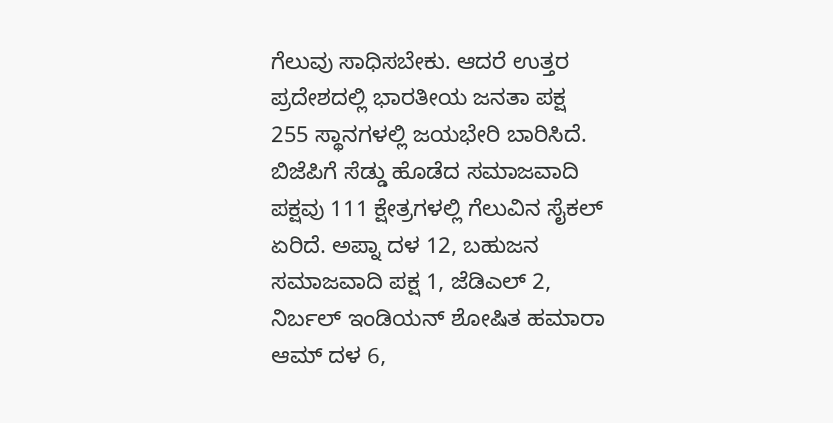ಗೆಲುವು ಸಾಧಿಸಬೇಕು. ಆದರೆ ಉತ್ತರ ಪ್ರದೇಶದಲ್ಲಿ ಭಾರತೀಯ ಜನತಾ ಪಕ್ಷ 255 ಸ್ಥಾನಗಳಲ್ಲಿ ಜಯಭೇರಿ ಬಾರಿಸಿದೆ. ಬಿಜೆಪಿಗೆ ಸೆಡ್ಡು ಹೊಡೆದ ಸಮಾಜವಾದಿ ಪಕ್ಷವು 111 ಕ್ಷೇತ್ರಗಳಲ್ಲಿ ಗೆಲುವಿನ ಸೈಕಲ್ ಏರಿದೆ. ಅಪ್ನಾ ದಳ 12, ಬಹುಜನ ಸಮಾಜವಾದಿ ಪಕ್ಷ 1, ಜೆಡಿಎಲ್ 2, ನಿರ್ಬಲ್ ಇಂಡಿಯನ್ ಶೋಷಿತ ಹಮಾರಾ ಆಮ್ ದಳ 6,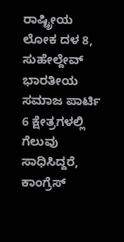ರಾಷ್ಟ್ರೀಯ ಲೋಕ ದಳ 8, ಸುಹೇಲ್ದೇವ್ ಭಾರತೀಯ ಸಮಾಜ ಪಾರ್ಟಿ 6 ಕ್ಷೇತ್ರಗಳಲ್ಲಿ ಗೆಲುವು ಸಾಧಿಸಿದ್ದರೆ, ಕಾಂಗ್ರೆಸ್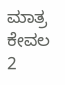ಮಾತ್ರ ಕೇವಲ 2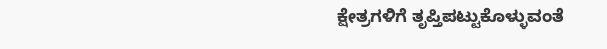ಕ್ಷೇತ್ರಗಳಿಗೆ ತೃಪ್ತಿಪಟ್ಟುಕೊಳ್ಳುವಂತೆ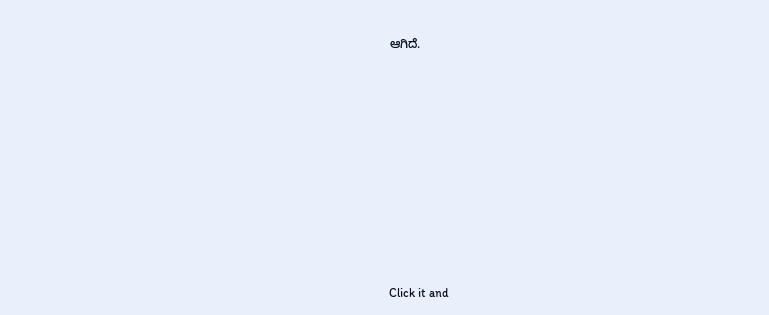ಆಗಿದೆ.












Click it and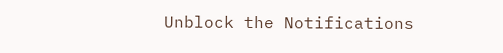Unblock the Notifications